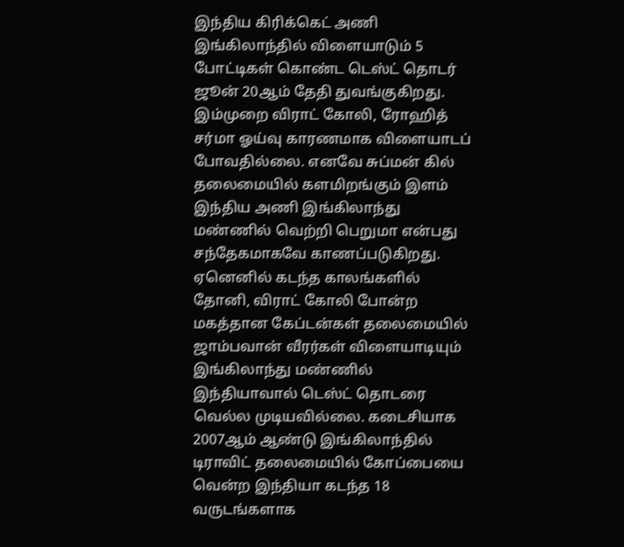இந்திய கிரிக்கெட் அணி இங்கிலாந்தில் விளையாடும் 5 போட்டிகள் கொண்ட டெஸ்ட் தொடர் ஜூன் 20ஆம் தேதி துவங்குகிறது. இம்முறை விராட் கோலி, ரோஹித் சர்மா ஓய்வு காரணமாக விளையாடப் போவதில்லை. எனவே சுப்மன் கில் தலைமையில் களமிறங்கும் இளம் இந்திய அணி இங்கிலாந்து மண்ணில் வெற்றி பெறுமா என்பது சந்தேகமாகவே காணப்படுகிறது.
ஏனெனில் கடந்த காலங்களில் தோனி, விராட் கோலி போன்ற மகத்தான கேப்டன்கள் தலைமையில் ஜாம்பவான் வீரர்கள் விளையாடியும் இங்கிலாந்து மண்ணில் இந்தியாவால் டெஸ்ட் தொடரை வெல்ல முடியவில்லை. கடைசியாக 2007ஆம் ஆண்டு இங்கிலாந்தில் டிராவிட் தலைமையில் கோப்பையை வென்ற இந்தியா கடந்த 18 வருடங்களாக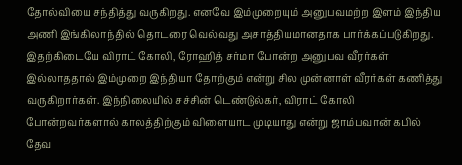தோல்வியை சந்தித்து வருகிறது. எனவே இம்முறையும் அனுபவமற்ற இளம் இந்திய அணி இங்கிலாந்தில் தொடரை வெல்வது அசாத்தியமானதாக பார்க்கப்படுகிறது.
இதற்கிடையே விராட் கோலி, ரோஹித் சர்மா போன்ற அனுபவ வீரர்கள் இல்லாததால் இம்முறை இந்தியா தோற்கும் என்று சில முன்னாள் வீரர்கள் கணித்து வருகிறார்கள். இந்நிலையில் சச்சின் டெண்டுல்கர், விராட் கோலி போன்றவர்களால் காலத்திற்கும் விளையாட முடியாது என்று ஜாம்பவான் கபில் தேவ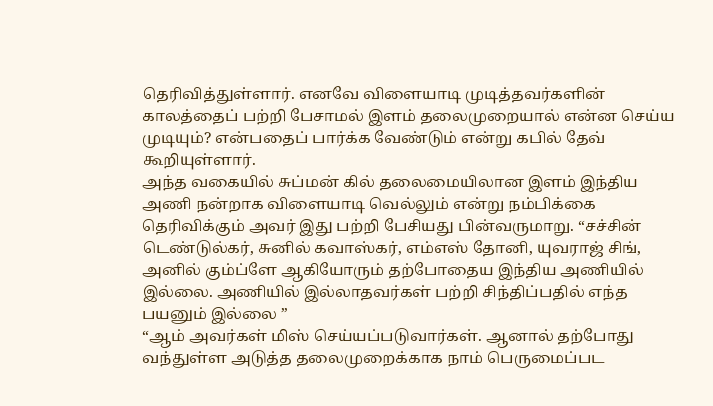தெரிவித்துள்ளார். எனவே விளையாடி முடித்தவர்களின் காலத்தைப் பற்றி பேசாமல் இளம் தலைமுறையால் என்ன செய்ய முடியும்? என்பதைப் பார்க்க வேண்டும் என்று கபில் தேவ் கூறியுள்ளார்.
அந்த வகையில் சுப்மன் கில் தலைமையிலான இளம் இந்திய அணி நன்றாக விளையாடி வெல்லும் என்று நம்பிக்கை தெரிவிக்கும் அவர் இது பற்றி பேசியது பின்வருமாறு. “சச்சின் டெண்டுல்கர், சுனில் கவாஸ்கர், எம்எஸ் தோனி, யுவராஜ் சிங், அனில் கும்ப்ளே ஆகியோரும் தற்போதைய இந்திய அணியில் இல்லை. அணியில் இல்லாதவர்கள் பற்றி சிந்திப்பதில் எந்த பயனும் இல்லை ”
“ஆம் அவர்கள் மிஸ் செய்யப்படுவார்கள். ஆனால் தற்போது வந்துள்ள அடுத்த தலைமுறைக்காக நாம் பெருமைப்பட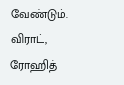வேண்டும். விராட், ரோஹித்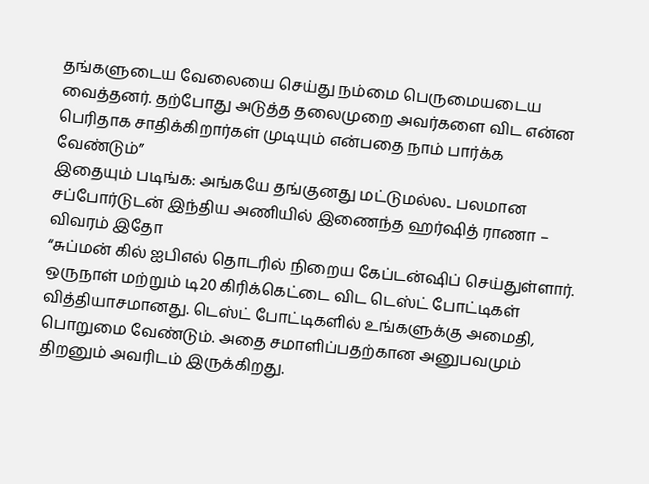தங்களுடைய வேலையை செய்து நம்மை பெருமையடைய வைத்தனர். தற்போது அடுத்த தலைமுறை அவர்களை விட என்ன பெரிதாக சாதிக்கிறார்கள் முடியும் என்பதை நாம் பார்க்க வேண்டும்”
இதையும் படிங்க: அங்கயே தங்குனது மட்டுமல்ல.. பலமான சப்போர்டுடன் இந்திய அணியில் இணைந்த ஹர்ஷித் ராணா – விவரம் இதோ
“சுப்மன் கில் ஐபிஎல் தொடரில் நிறைய கேப்டன்ஷிப் செய்துள்ளார். ஒருநாள் மற்றும் டி20 கிரிக்கெட்டை விட டெஸ்ட் போட்டிகள் வித்தியாசமானது. டெஸ்ட் போட்டிகளில் உங்களுக்கு அமைதி, பொறுமை வேண்டும். அதை சமாளிப்பதற்கான அனுபவமும் திறனும் அவரிடம் இருக்கிறது.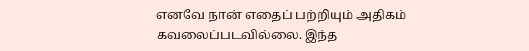எனவே நான் எதைப் பற்றியும் அதிகம் கவலைப்படவில்லை. இந்த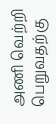அணி வெற்றி பெறுவதற்கு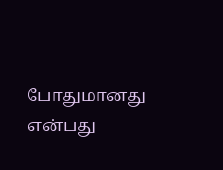போதுமானது என்பது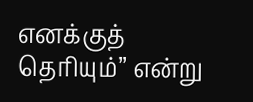எனக்குத் தெரியும்” என்று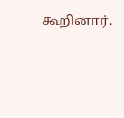கூறினார்.